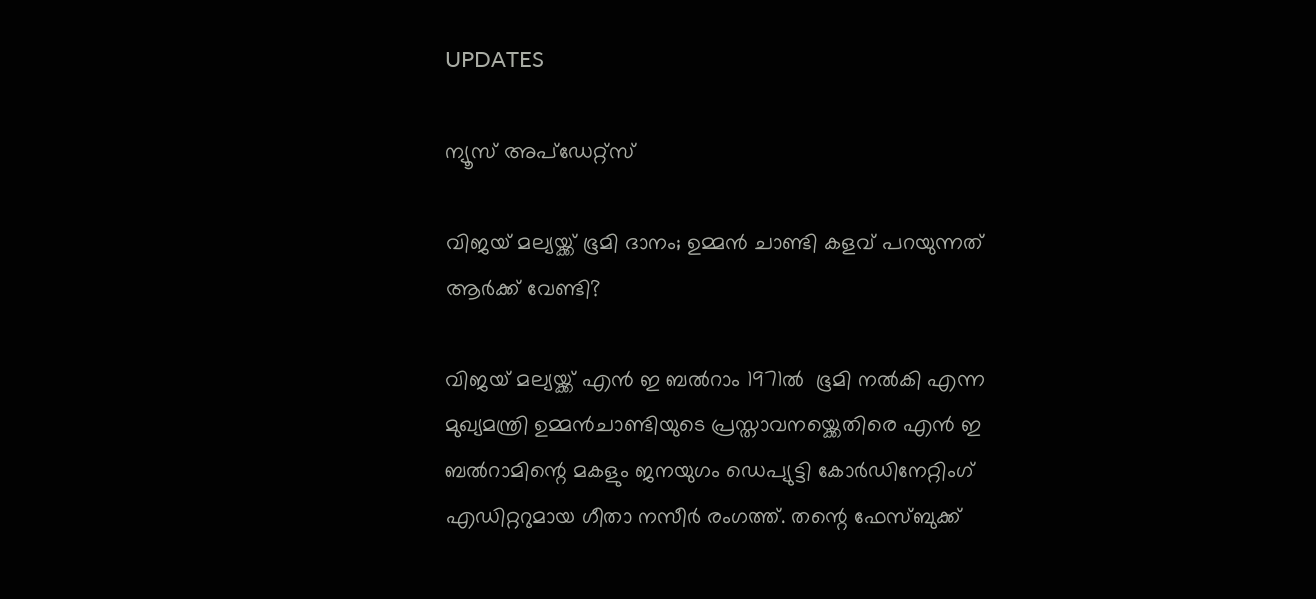UPDATES

ന്യൂസ് അപ്ഡേറ്റ്സ്

വിജയ് മല്യയ്ക്ക് ഭൂമി ദാനം; ഉമ്മന്‍ ചാണ്ടി കളവ് പറയുന്നത് ആര്‍ക്ക് വേണ്ടി?

വിജയ് മല്യയ്ക്ക് എന്‍ ഇ ബല്‍റാം 1971ല്‍  ഭൂമി നല്‍കി എന്ന മുഖ്യമന്ത്രി ഉമ്മന്‍ചാണ്ടിയുടെ പ്രസ്താവനയ്ക്കെതിരെ എന്‍ ഇ ബല്‍റാമിന്റെ മകളും ജനയുഗം ഡെപ്യുട്ടി കോര്‍ഡിനേറ്റിംഗ് എഡിറ്ററുമായ ഗീതാ നസീര്‍ രംഗത്ത്. തന്റെ ഫേസ്ബുക്ക്‌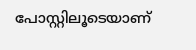പോസ്റ്റിലൂടെയാണ്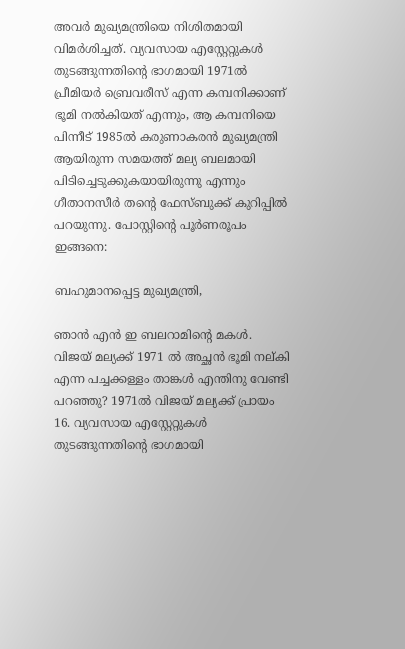അവര്‍ മുഖ്യമന്ത്രിയെ നിശിതമായി വിമര്‍ശിച്ചത്. വ്യവസായ എസ്റ്റേറ്റുകള്‍ തുടങ്ങുന്നതിന്റെ ഭാഗമായി 1971ല്‍ പ്രീമിയര്‍ ബ്രെവരീസ് എന്ന കമ്പനിക്കാണ് ഭൂമി നല്‍കിയത് എന്നും, ആ കമ്പനിയെ പിന്നീട്‌ 1985ല്‍ കരുണാകരന്‍ മുഖ്യമന്ത്രി ആയിരുന്ന സമയത്ത് മല്യ ബലമായി പിടിച്ചെടുക്കുകയായിരുന്നു എന്നും ഗീതാനസീര്‍ തന്റെ ഫേസ്ബുക്ക്‌ കുറിപ്പില്‍ പറയുന്നു. പോസ്റ്റിന്റെ പൂര്‍ണരൂപം ഇങ്ങനെ:

ബഹുമാനപ്പെട്ട മുഖ്യമന്ത്രി,

ഞാൻ എൻ ഇ ബലറാമിന്റെ മകൾ. വിജയ്‌ മല്യക്ക് 1971 ൽ അച്ഛൻ ഭൂമി നല്കി എന്ന പച്ചക്കള്ളം താങ്കൾ എന്തിനു വേണ്ടി പറഞ്ഞു? 1971ൽ വിജയ്‌ മല്യക്ക് പ്രായം 16. വ്യവസായ എസ്റ്റേറ്റുകള്‍ തുടങ്ങുന്നതിന്റെ ഭാഗമായി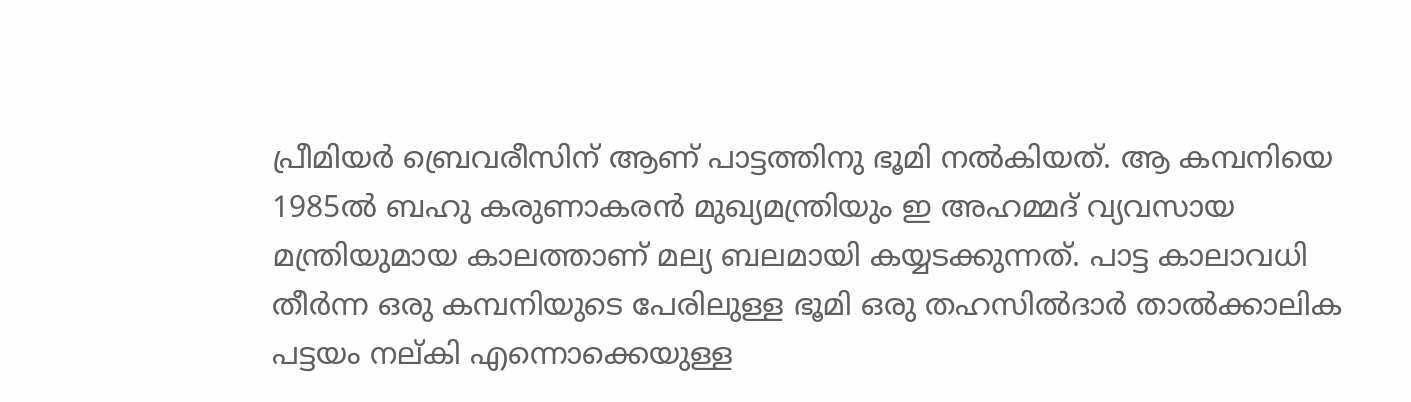പ്രീമിയർ ബ്രെവരീസിന് ആണ് പാട്ടത്തിനു ഭൂമി നൽകിയത്. ആ കമ്പനിയെ 1985ൽ ബഹു കരുണാകരൻ മുഖ്യമന്ത്രിയും ഇ അഹമ്മദ് വ്യവസായ മന്ത്രിയുമായ കാലത്താണ് മല്യ ബലമായി കയ്യടക്കുന്നത്. പാട്ട കാലാവധി തീർന്ന ഒരു കമ്പനിയുടെ പേരിലുള്ള ഭൂമി ഒരു തഹസില്‍ദാർ താല്‍ക്കാലിക പട്ടയം നല്കി എന്നൊക്കെയുള്ള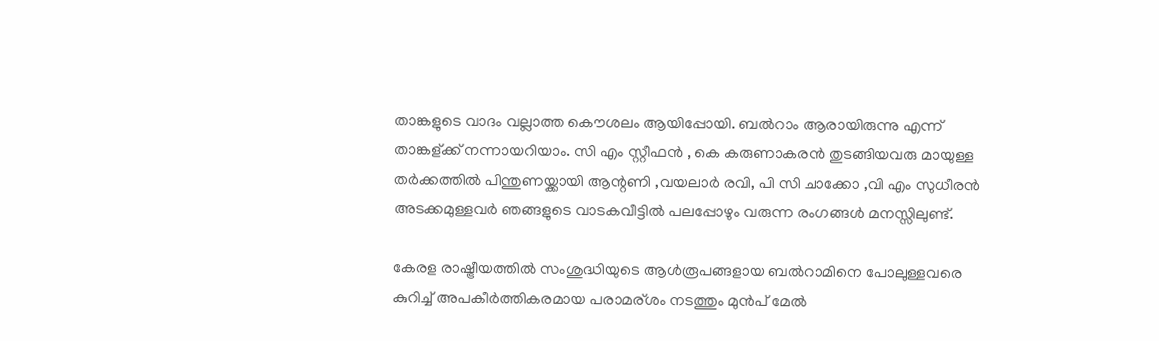താങ്കളുടെ വാദം വല്ലാത്ത കൌശലം ആയിപ്പോയി. ബല്‍റാം ആരായിരുന്നു എന്ന് താങ്കള്ക്ക് നന്നായറിയാം. സി എം സ്റ്റീഫൻ , കെ കരുണാകരൻ തുടങ്ങിയവരു മായുള്ള തർക്കത്തിൽ പിന്തുണയ്ക്കായി ആന്റണി ,വയലാർ രവി, പി സി ചാക്കോ ,വി എം സുധീരൻ അടക്കമുള്ളവർ ഞങ്ങളുടെ വാടകവീട്ടിൽ പലപ്പോഴും വരുന്ന രംഗങ്ങൾ മനസ്സിലുണ്ട്.

കേരള രാഷ്ട്രീയത്തിൽ സംശുദ്ധിയുടെ ആൾരൂപങ്ങളായ ബല്‍റാമിനെ പോലുള്ളവരെ കുറിച്ച് അപകീര്‍ത്തികരമായ പരാമര്ശം നടത്തും മുൻപ് മേൽ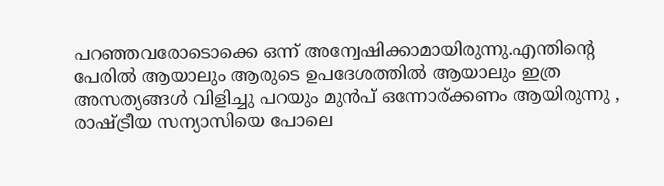പറഞ്ഞവരോടൊക്കെ ഒന്ന് അന്വേഷിക്കാമായിരുന്നു.എന്തിന്റെ പേരിൽ ആയാലും ആരുടെ ഉപദേശത്തിൽ ആയാലും ഇത്ര അസത്യങ്ങൾ വിളിച്ചു പറയും മുൻപ് ഒന്നോര്ക്കണം ആയിരുന്നു , രാഷ്ട്രീയ സന്യാസിയെ പോലെ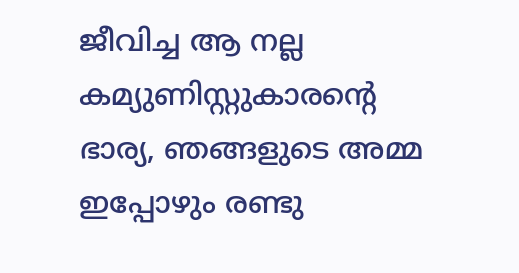ജീവിച്ച ആ നല്ല കമ്യുണിസ്റ്റുകാരന്റെ ഭാര്യ, ഞങ്ങളുടെ അമ്മ ഇപ്പോഴും രണ്ടു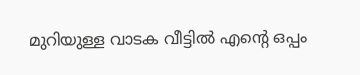മുറിയുള്ള വാടക വീട്ടിൽ എന്റെ ഒപ്പം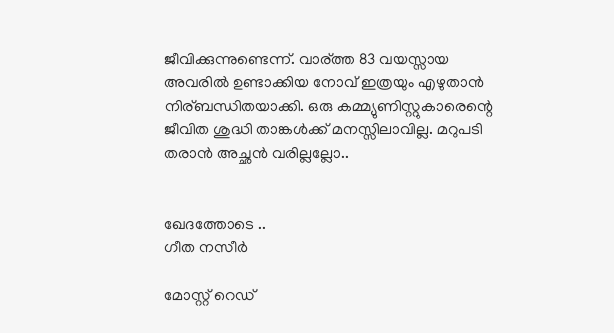ജീവിക്കുന്നുണ്ടെന്ന്. വാര്ത്ത 83 വയസ്സായ അവരിൽ ഉണ്ടാക്കിയ നോവ്‌ ഇത്രയും എഴുതാൻ നിര്ബന്ധിതയാക്കി. ഒരു കമ്മ്യുണിസ്റ്റുകാരെന്റെ ജീവിത ശുദ്ധി താങ്കൾക്ക് മനസ്സിലാവില്ല. മറുപടി തരാൻ അച്ഛൻ വരില്ലല്ലോ..


ഖേദത്തോടെ ..
ഗീത നസീർ

മോസ്റ്റ് റെഡ്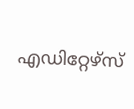എഡിറ്റേഴ്സ്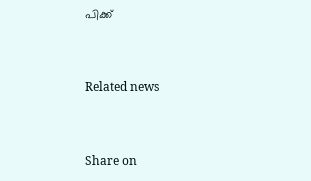പിക്ക്


Related news


Share on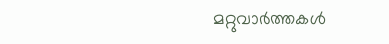മറ്റുവാര്‍ത്തകള്‍